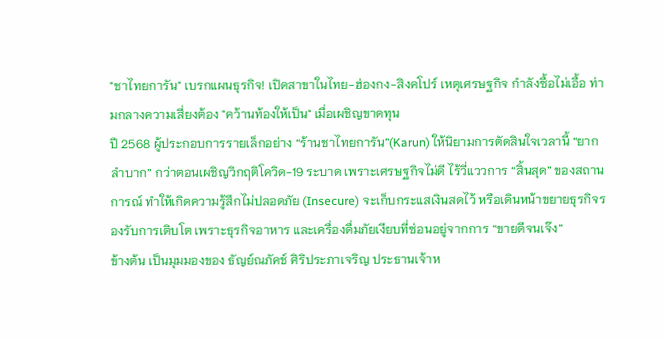"ชาไทยการัน" เบรกแผนธุรกิจ! เปิดสาขาในไทย-ฮ่องกง-สิงคโปร์ เหตุเศรษฐกิจ กำลังซื้อไม่เอื้อ ท่ามกลางความเสี่ยงต้อง "คว้านท้องให้เป็น" เมื่อเผชิญขาดทุน
ปี 2568 ผู้ประกอบการรายเล็กอย่าง “ร้านชาไทยการัน”(Karun) ให้นิยามการตัดสินใจเวลานี้ “ยากลำบาก” กว่าตอนเผชิญวิกฤติโควิด-19 ระบาด เพราะเศรษฐกิจไม่ดี ไร้วี่แววการ “สิ้นสุด” ของสถานการณ์ ทำให้เกิดความรู้สึกไม่ปลอดภัย (Insecure) จะเก็บกระแสเงินสดไว้ หรือเดินหน้าขยายธุรกิจรองรับการเติบโต เพราะธุรกิจอาหาร และเครื่องดื่มภัยเงียบที่ซ่อนอยู่จากการ “ขายดีจนเจ๊ง”
ข้างต้น เป็นมุมมองของ ธัญย์ณภัคช์ ศิริประภาเจริญ ประธานเจ้าห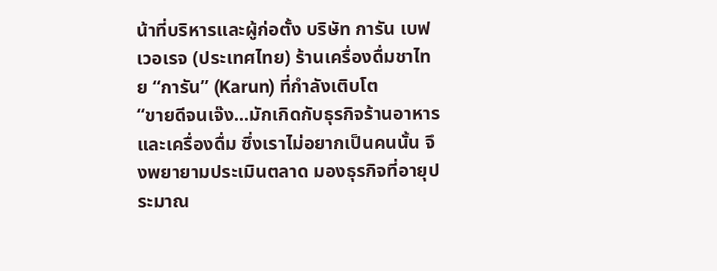น้าที่บริหารและผู้ก่อตั้ง บริษัท การัน เบฟเวอเรจ (ประเทศไทย) ร้านเครื่องดื่มชาไทย “การัน” (Karun) ที่กำลังเติบโต
“ขายดีจนเจ๊ง...มักเกิดกับธุรกิจร้านอาหาร และเครื่องดื่ม ซึ่งเราไม่อยากเป็นคนนั้น จึงพยายามประเมินตลาด มองธุรกิจที่อายุประมาณ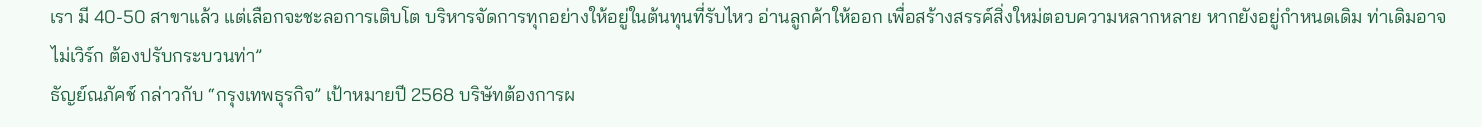เรา มี 40-50 สาขาแล้ว แต่เลือกจะชะลอการเติบโต บริหารจัดการทุกอย่างให้อยู่ในต้นทุนที่รับไหว อ่านลูกค้าให้ออก เพื่อสร้างสรรค์สิ่งใหม่ตอบความหลากหลาย หากยังอยู่กำหนดเดิม ท่าเดิมอาจไม่เวิร์ก ต้องปรับกระบวนท่า”
ธัญย์ณภัคช์ กล่าวกับ “กรุงเทพธุรกิจ” เป้าหมายปี 2568 บริษัทต้องการผ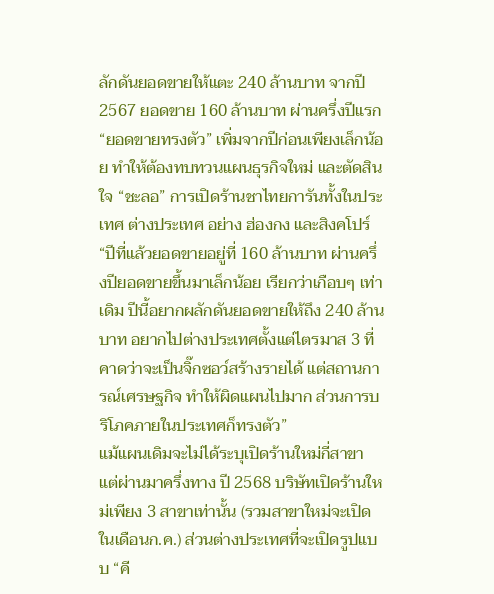ลักดันยอดขายให้แตะ 240 ล้านบาท จากปี 2567 ยอดขาย 160 ล้านบาท ผ่านครึ่งปีแรก “ยอดขายทรงตัว” เพิ่มจากปีก่อนเพียงเล็กน้อย ทำให้ต้องทบทวนแผนธุรกิจใหม่ และตัดสินใจ “ชะลอ” การเปิดร้านชาไทยการันทั้งในประเทศ ต่างประเทศ อย่าง ฮ่องกง และสิงคโปร์
“ปีที่แล้วยอดขายอยู่ที่ 160 ล้านบาท ผ่านครึ่งปียอดขายขึ้นมาเล็กน้อย เรียกว่าเกือบๆ เท่าเดิม ปีนี้อยากผลักดันยอดขายให้ถึง 240 ล้านบาท อยากไปต่างประเทศตั้งแต่ไตรมาส 3 ที่คาดว่าจะเป็นจิ๊กซอว์สร้างรายได้ แต่สถานการณ์เศรษฐกิจ ทำให้ผิดแผนไปมาก ส่วนการบริโภคภายในประเทศก็ทรงตัว”
แม้แผนเดิมจะไม่ได้ระบุเปิดร้านใหม่กี่สาขา แต่ผ่านมาครึ่งทาง ปี 2568 บริษัทเปิดร้านใหม่เพียง 3 สาขาเท่านั้น (รวมสาขาใหม่จะเปิดในเดือนก.ค.) ส่วนต่างประเทศที่จะเปิดรูปแบบ “คี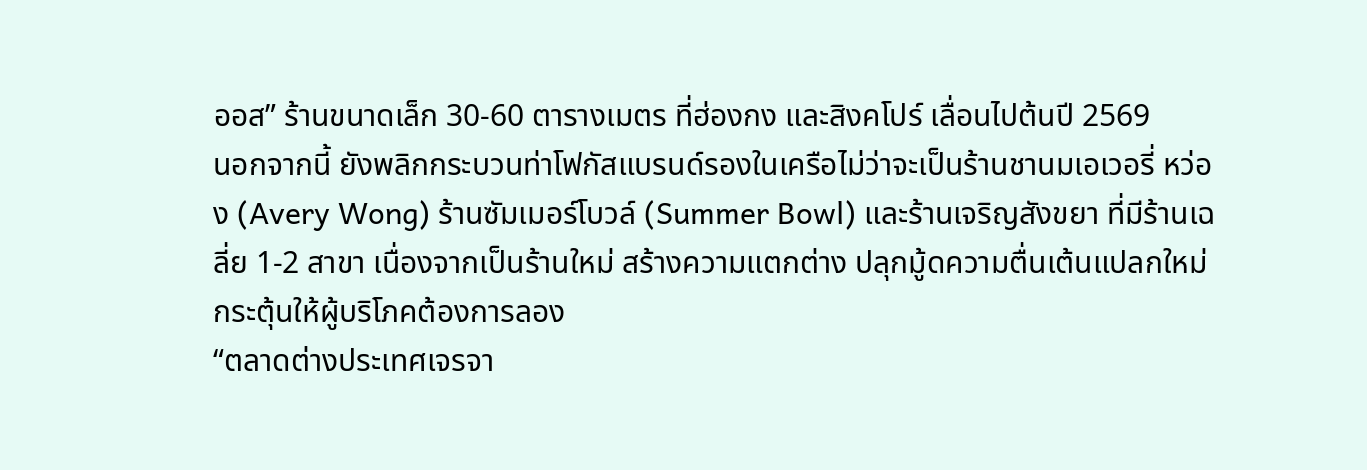ออส” ร้านขนาดเล็ก 30-60 ตารางเมตร ที่ฮ่องกง และสิงคโปร์ เลื่อนไปต้นปี 2569
นอกจากนี้ ยังพลิกกระบวนท่าโฟกัสแบรนด์รองในเครือไม่ว่าจะเป็นร้านชานมเอเวอรี่ หว่อง (Avery Wong) ร้านซัมเมอร์โบวล์ (Summer Bowl) และร้านเจริญสังขยา ที่มีร้านเฉลี่ย 1-2 สาขา เนื่องจากเป็นร้านใหม่ สร้างความแตกต่าง ปลุกมู้ดความตื่นเต้นแปลกใหม่ กระตุ้นให้ผู้บริโภคต้องการลอง
“ตลาดต่างประเทศเจรจา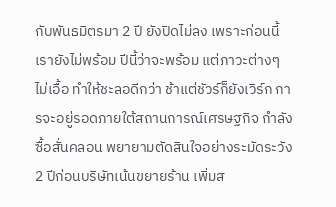กับพันธมิตรมา 2 ปี ยังปิดไม่ลง เพราะก่อนนี้เรายังไม่พร้อม ปีนี้ว่าจะพร้อม แต่ภาวะต่างๆ ไม่เอื้อ ทำให้ชะลอดีกว่า ช้าแต่ชัวร์ก็ยังเวิร์ก การจะอยู่รอดภายใต้สถานการณ์เศรษฐกิจ กำลังซื้อสั่นคลอน พยายามตัดสินใจอย่างระมัดระวัง 2 ปีก่อนบริษัทเน้นขยายร้าน เพิ่มส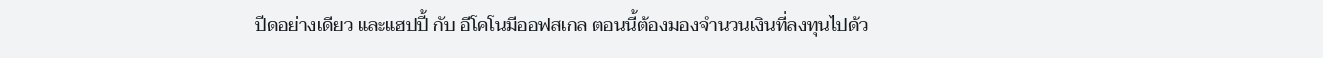ปีดอย่างเดียว และแฮปปี้ กับ อีโคโนมีออฟสเกล ตอนนี้ต้องมองจำนวนเงินที่ลงทุนไปด้ว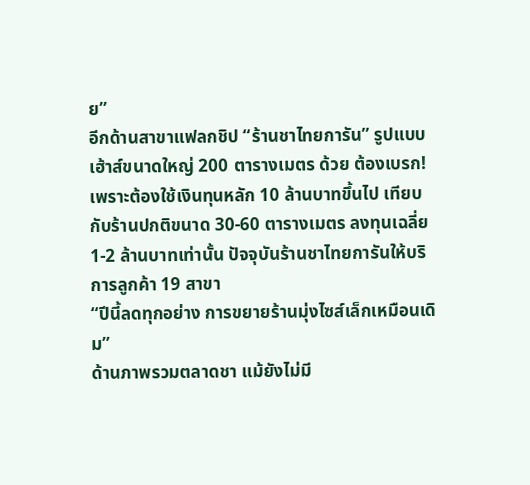ย”
อีกด้านสาขาแฟลกชิป “ร้านชาไทยการัน” รูปแบบเฮ้าส์ขนาดใหญ่ 200 ตารางเมตร ด้วย ต้องเบรก! เพราะต้องใช้เงินทุนหลัก 10 ล้านบาทขึ้นไป เทียบกับร้านปกติขนาด 30-60 ตารางเมตร ลงทุนเฉลี่ย 1-2 ล้านบาทเท่านั้น ปัจจุบันร้านชาไทยการันให้บริการลูกค้า 19 สาขา
“ปีนี้ลดทุกอย่าง การขยายร้านมุ่งไซส์เล็กเหมือนเดิม”
ด้านภาพรวมตลาดชา แม้ยังไม่มี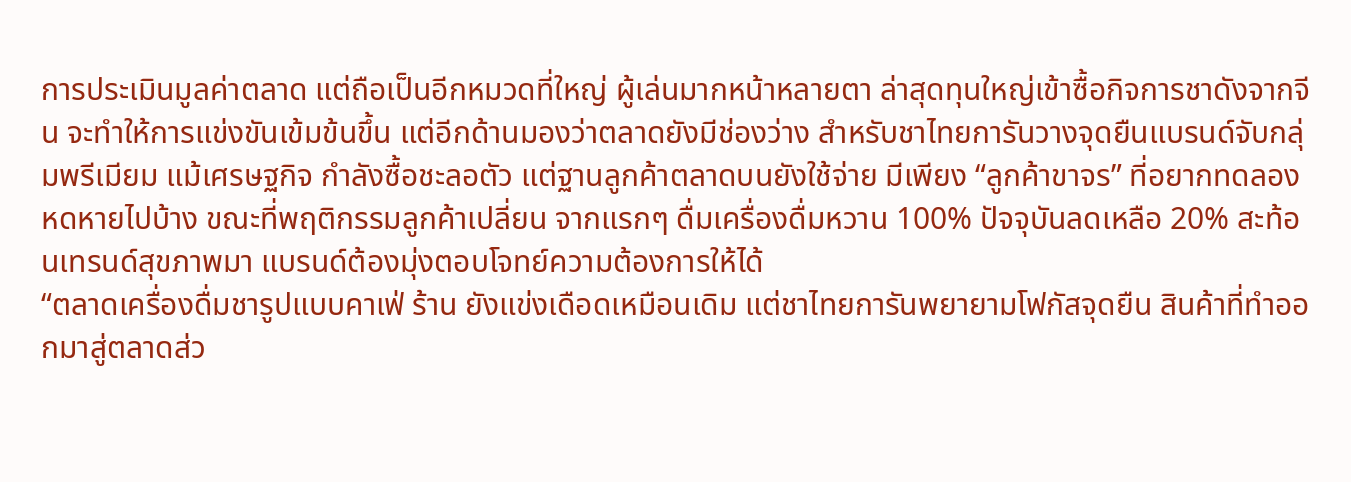การประเมินมูลค่าตลาด แต่ถือเป็นอีกหมวดที่ใหญ่ ผู้เล่นมากหน้าหลายตา ล่าสุดทุนใหญ่เข้าซื้อกิจการชาดังจากจีน จะทำให้การแข่งขันเข้มข้นขึ้น แต่อีกด้านมองว่าตลาดยังมีช่องว่าง สำหรับชาไทยการันวางจุดยืนแบรนด์จับกลุ่มพรีเมียม แม้เศรษฐกิจ กำลังซื้อชะลอตัว แต่ฐานลูกค้าตลาดบนยังใช้จ่าย มีเพียง “ลูกค้าขาจร” ที่อยากทดลองหดหายไปบ้าง ขณะที่พฤติกรรมลูกค้าเปลี่ยน จากแรกๆ ดื่มเครื่องดื่มหวาน 100% ปัจจุบันลดเหลือ 20% สะท้อนเทรนด์สุขภาพมา แบรนด์ต้องมุ่งตอบโจทย์ความต้องการให้ได้
“ตลาดเครื่องดื่มชารูปแบบคาเฟ่ ร้าน ยังแข่งเดือดเหมือนเดิม แต่ชาไทยการันพยายามโฟกัสจุดยืน สินค้าที่ทำออกมาสู่ตลาดส่ว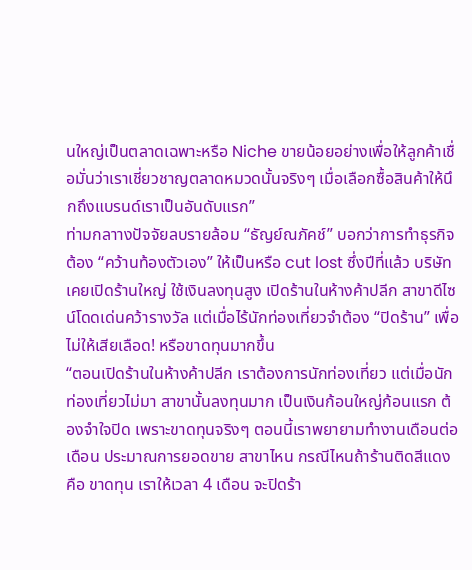นใหญ่เป็นตลาดเฉพาะหรือ Niche ขายน้อยอย่างเพื่อให้ลูกค้าเชื่อมั่นว่าเราเชี่ยวชาญตลาดหมวดนั้นจริงๆ เมื่อเลือกซื้อสินค้าให้นึกถึงแบรนด์เราเป็นอันดับแรก”
ท่ามกลาางปัจจัยลบรายล้อม “ธัญย์ณภัคช์” บอกว่าการทำธุรกิจต้อง “คว้านท้องตัวเอง” ให้เป็นหรือ cut lost ซึ่งปีที่แล้ว บริษัทเคยเปิดร้านใหญ่ ใช้เงินลงทุนสูง เปิดร้านในห้างค้าปลีก สาขาดีไซน์โดดเด่นคว้ารางวัล แต่เมื่อไร้นักท่องเที่ยวจำต้อง “ปิดร้าน” เพื่อไม่ให้เสียเลือด! หรือขาดทุนมากขึ้น
“ตอนเปิดร้านในห้างค้าปลีก เราต้องการนักท่องเที่ยว แต่เมื่อนักท่องเที่ยวไม่มา สาขานั้นลงทุนมาก เป็นเงินก้อนใหญ่ก้อนแรก ต้องจำใจปิด เพราะขาดทุนจริงๆ ตอนนี้เราพยายามทำงานเดือนต่อเดือน ประมาณการยอดขาย สาขาไหน กรณีไหนถ้าร้านติดสีแดง คือ ขาดทุน เราให้เวลา 4 เดือน จะปิดร้า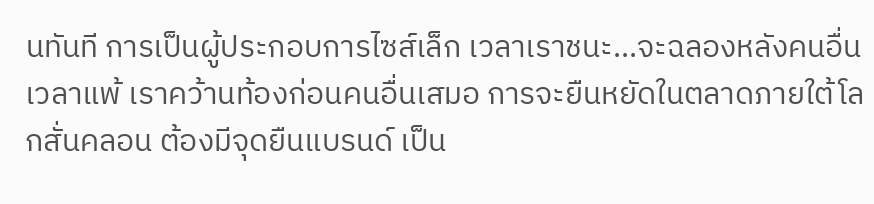นทันที การเป็นผู้ประกอบการไซส์เล็ก เวลาเราชนะ...จะฉลองหลังคนอื่น เวลาแพ้ เราคว้านท้องก่อนคนอื่นเสมอ การจะยืนหยัดในตลาดภายใต้โลกสั่นคลอน ต้องมีจุดยืนแบรนด์ เป็น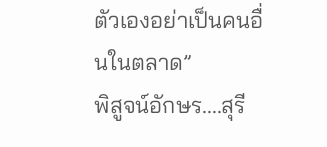ตัวเองอย่าเป็นคนอื่นในตลาด”
พิสูจน์อักษร....สุรี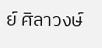ย์ ศิลาวงษ์